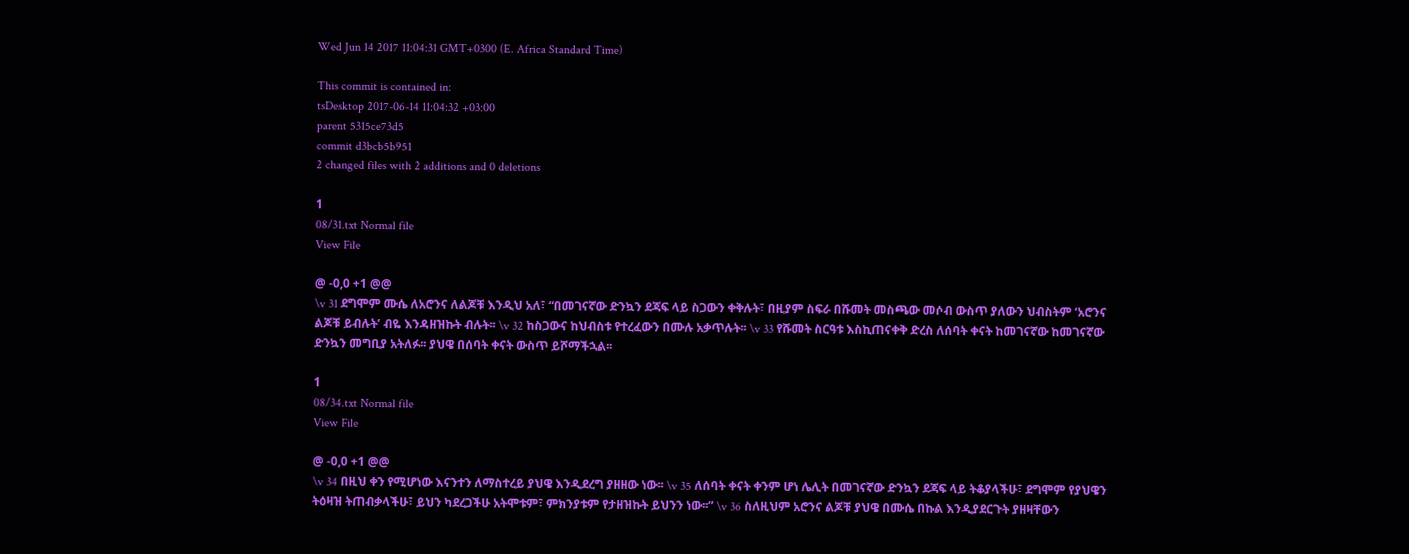Wed Jun 14 2017 11:04:31 GMT+0300 (E. Africa Standard Time)

This commit is contained in:
tsDesktop 2017-06-14 11:04:32 +03:00
parent 5315ce73d5
commit d3bcb5b951
2 changed files with 2 additions and 0 deletions

1
08/31.txt Normal file
View File

@ -0,0 +1 @@
\v 31 ደግሞም ሙሴ ለአሮንና ለልጆቹ እንዲህ አለ፣ “በመገናኛው ድንኳን ደጃፍ ላይ ስጋውን ቀቅሉት፣ በዚያም ስፍራ በሹመት መስጫው መሶብ ውስጥ ያለውን ህብስትም ‘አሮንና ልጆቹ ይብሉት’ ብዬ እንዳዘዝኩት ብሉት፡፡ \v 32 ከስጋውና ከህብስቱ የተረፈውን በሙሉ አቃጥሉት፡፡ \v 33 የሹመት ስርዓቱ እስኪጠናቀቅ ድረስ ለሰባት ቀናት ከመገናኛው ከመገናኛው ድንኳን መግቢያ አትለፉ፡፡ ያህዌ በሰባት ቀናት ውስጥ ይሾማችኋል፡፡

1
08/34.txt Normal file
View File

@ -0,0 +1 @@
\v 34 በዚህ ቀን የሚሆነው እናንተን ለማስተረይ ያህዌ እንዲደረግ ያዘዘው ነው፡፡ \v 35 ለሰባት ቀናት ቀንም ሆነ ሌሊት በመገናኛው ድንኳን ደጃፍ ላይ ትቆያላችሁ፣ ደግሞም የያህዌን ትዕዛዝ ትጠብቃላችሁ፣ ይህን ካደረጋችሁ አትሞቱም፣ ምክንያቱም የታዘዝኩት ይህንን ነው፡፡” \v 36 ስለዚህም አሮንና ልጆቹ ያህዌ በሙሴ በኩል እንዲያደርጉት ያዘዛቸውን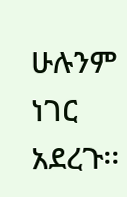ሁሉንም ነገር አደረጉ፡፡